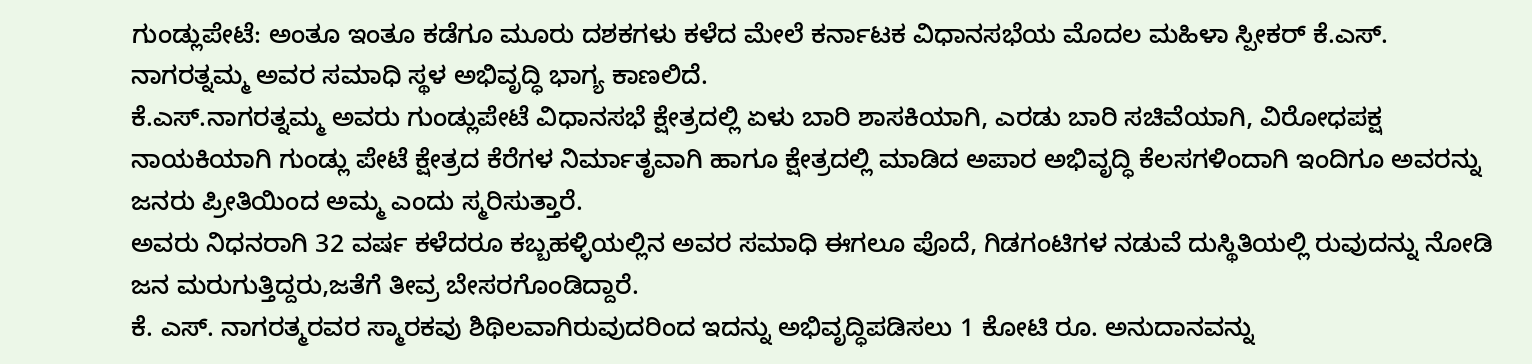ಗುಂಡ್ಲುಪೇಟೆ: ಅಂತೂ ಇಂತೂ ಕಡೆಗೂ ಮೂರು ದಶಕಗಳು ಕಳೆದ ಮೇಲೆ ಕರ್ನಾಟಕ ವಿಧಾನಸಭೆಯ ಮೊದಲ ಮಹಿಳಾ ಸ್ಪೀಕರ್ ಕೆ.ಎಸ್. ನಾಗರತ್ನಮ್ಮ ಅವರ ಸಮಾಧಿ ಸ್ಥಳ ಅಭಿವೃದ್ಧಿ ಭಾಗ್ಯ ಕಾಣಲಿದೆ.
ಕೆ.ಎಸ್.ನಾಗರತ್ನಮ್ಮ ಅವರು ಗುಂಡ್ಲುಪೇಟೆ ವಿಧಾನಸಭೆ ಕ್ಷೇತ್ರದಲ್ಲಿ ಏಳು ಬಾರಿ ಶಾಸಕಿಯಾಗಿ, ಎರಡು ಬಾರಿ ಸಚಿವೆಯಾಗಿ, ವಿರೋಧಪಕ್ಷ ನಾಯಕಿಯಾಗಿ ಗುಂಡ್ಲು ಪೇಟೆ ಕ್ಷೇತ್ರದ ಕೆರೆಗಳ ನಿರ್ಮಾತೃವಾಗಿ ಹಾಗೂ ಕ್ಷೇತ್ರದಲ್ಲಿ ಮಾಡಿದ ಅಪಾರ ಅಭಿವೃದ್ಧಿ ಕೆಲಸಗಳಿಂದಾಗಿ ಇಂದಿಗೂ ಅವರನ್ನು ಜನರು ಪ್ರೀತಿಯಿಂದ ಅಮ್ಮ ಎಂದು ಸ್ಮರಿಸುತ್ತಾರೆ.
ಅವರು ನಿಧನರಾಗಿ 32 ವರ್ಷ ಕಳೆದರೂ ಕಬ್ಬಹಳ್ಳಿಯಲ್ಲಿನ ಅವರ ಸಮಾಧಿ ಈಗಲೂ ಪೊದೆ, ಗಿಡಗಂಟಿಗಳ ನಡುವೆ ದುಸ್ಥಿತಿಯಲ್ಲಿ ರುವುದನ್ನು ನೋಡಿ ಜನ ಮರುಗುತ್ತಿದ್ದರು,ಜತೆಗೆ ತೀವ್ರ ಬೇಸರಗೊಂಡಿದ್ದಾರೆ.
ಕೆ. ಎಸ್. ನಾಗರತ್ಮರವರ ಸ್ಮಾರಕವು ಶಿಥಿಲವಾಗಿರುವುದರಿಂದ ಇದನ್ನು ಅಭಿವೃದ್ಧಿಪಡಿಸಲು 1 ಕೋಟಿ ರೂ. ಅನುದಾನವನ್ನು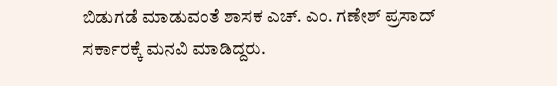ಬಿಡುಗಡೆ ಮಾಡುವಂತೆ ಶಾಸಕ ಎಚ್. ಎಂ. ಗಣೇಶ್ ಪ್ರಸಾದ್ ಸರ್ಕಾರಕ್ಕೆ ಮನವಿ ಮಾಡಿದ್ದರು.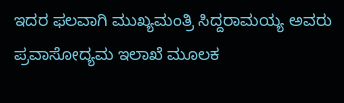ಇದರ ಫಲವಾಗಿ ಮುಖ್ಯಮಂತ್ರಿ ಸಿದ್ದರಾಮಯ್ಯ ಅವರು ಪ್ರವಾಸೋದ್ಯಮ ಇಲಾಖೆ ಮೂಲಕ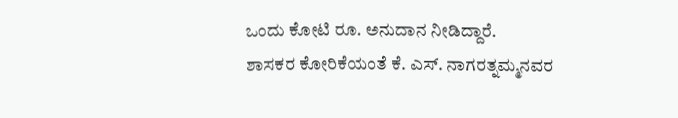ಒಂದು ಕೋಟಿ ರೂ. ಅನುದಾನ ನೀಡಿದ್ದಾರೆ.
ಶಾಸಕರ ಕೋರಿಕೆಯಂತೆ ಕೆ. ಎಸ್. ನಾಗರತ್ನಮ್ಮನವರ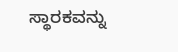ಸ್ಥಾರಕವನ್ನು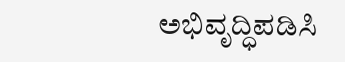ಅಭಿವೃದ್ಧಿಪಡಿಸಿ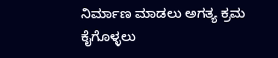ನಿರ್ಮಾಣ ಮಾಡಲು ಅಗತ್ಯ ಕ್ರಮ ಕೈಗೊಳ್ಳಲು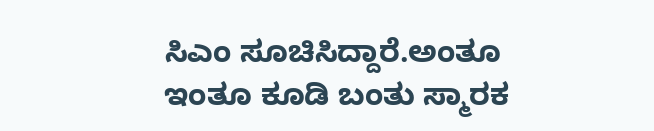ಸಿಎಂ ಸೂಚಿಸಿದ್ದಾರೆ.ಅಂತೂ ಇಂತೂ ಕೂಡಿ ಬಂತು ಸ್ಮಾರಕ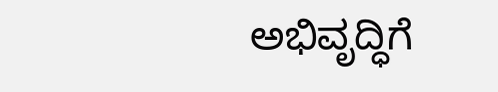ಅಭಿವೃದ್ಧಿಗೆ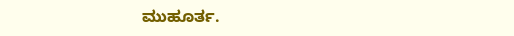ಮುಹೂರ್ತ.